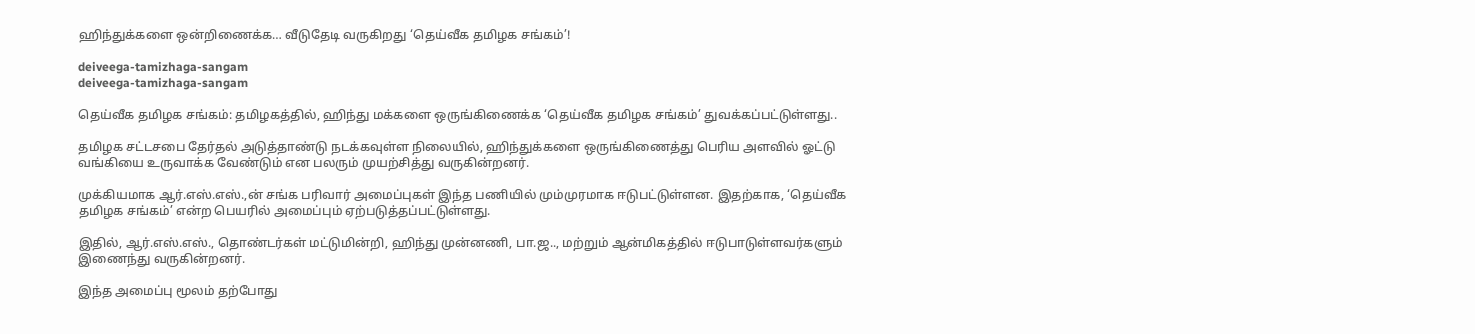ஹிந்துக்களை ஒன்றிணைக்க… வீடுதேடி வருகிறது ‘தெய்வீக தமிழக சங்கம்’!

deiveega-tamizhaga-sangam
deiveega-tamizhaga-sangam

தெய்வீக தமிழக சங்கம்: தமிழகத்தில், ஹிந்து மக்களை ஒருங்கிணைக்க ‘தெய்வீக தமிழக சங்கம்’ துவக்கப்பட்டுள்ளது..

தமிழக சட்டசபை தேர்தல் அடுத்தாண்டு நடக்கவுள்ள நிலையில், ஹிந்துக்களை ஒருங்கிணைத்து பெரிய அளவில் ஓட்டு வங்கியை உருவாக்க வேண்டும் என பலரும் முயற்சித்து வருகின்றனர்.

முக்கியமாக ஆர்.எஸ்.எஸ்.,ன் சங்க பரிவார் அமைப்புகள் இந்த பணியில் மும்முரமாக ஈடுபட்டுள்ளன. இதற்காக, ‘தெய்வீக தமிழக சங்கம்’ என்ற பெயரில் அமைப்பும் ஏற்படுத்தப்பட்டுள்ளது.

இதில், ஆர்.எஸ்.எஸ்., தொண்டர்கள் மட்டுமின்றி, ஹிந்து முன்னணி, பா.ஜ.., மற்றும் ஆன்மிகத்தில் ஈடுபாடுள்ளவர்களும் இணைந்து வருகின்றனர்.

இந்த அமைப்பு மூலம் தற்போது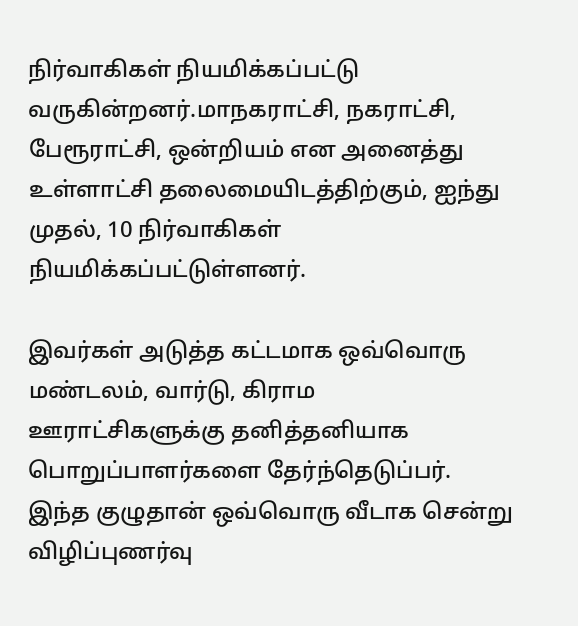நிர்வாகிகள் நியமிக்கப்பட்டு வருகின்றனர்.மாநகராட்சி, நகராட்சி, பேரூராட்சி, ஒன்றியம் என அனைத்து உள்ளாட்சி தலைமையிடத்திற்கும், ஐந்து முதல், 10 நிர்வாகிகள் நியமிக்கப்பட்டுள்ளனர்.

இவர்கள் அடுத்த கட்டமாக ஒவ்வொரு மண்டலம், வார்டு, கிராம ஊராட்சிகளுக்கு தனித்தனியாக பொறுப்பாளர்களை தேர்ந்தெடுப்பர். இந்த குழுதான் ஒவ்வொரு வீடாக சென்று விழிப்புணர்வு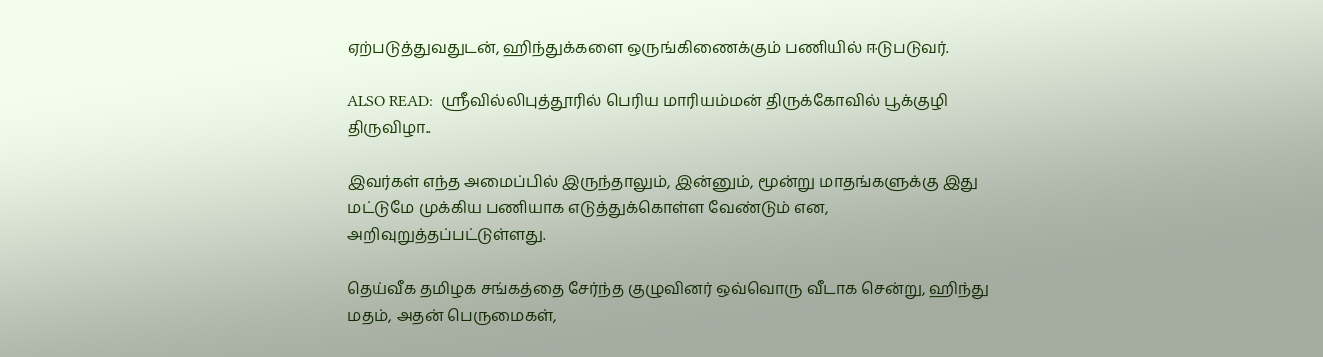ஏற்படுத்துவதுடன், ஹிந்துக்களை ஒருங்கிணைக்கும் பணியில் ஈடுபடுவர்.

ALSO READ:  ஸ்ரீவில்லிபுத்தூரில் பெரிய மாரியம்மன் திருக்கோவில் பூக்குழி திருவிழா..

இவர்கள் எந்த அமைப்பில் இருந்தாலும், இன்னும், மூன்று மாதங்களுக்கு இது மட்டுமே முக்கிய பணியாக எடுத்துக்கொள்ள வேண்டும் என, அறிவுறுத்தப்பட்டுள்ளது.

தெய்வீக தமிழக சங்கத்தை சேர்ந்த குழுவினர் ஒவ்வொரு வீடாக சென்று, ஹிந்து மதம், அதன் பெருமைகள்,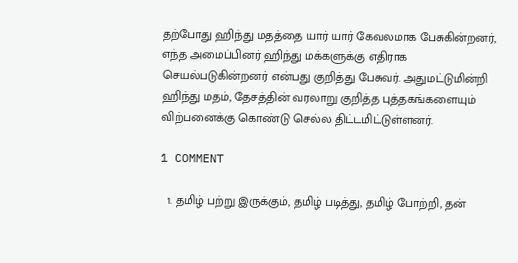தற்போது ஹிந்து மதத்தை யார் யார் கேவலமாக பேசுகின்றனர், எந்த அமைப்பினர் ஹிந்து மக்களுக்கு எதிராக செயல்படுகின்றனர் என்பது குறித்து பேசுவர். அதுமட்டுமின்றி ஹிந்து மதம், தேசத்தின் வரலாறு குறித்த புத்தகங்களையும் விற்பனைக்கு கொண்டு செல்ல திட்டமிட்டுள்ளனர்.

1 COMMENT

  1. தமிழ் பற்று இருக்கும், தமிழ் படித்து, தமிழ் போற்றி, தன்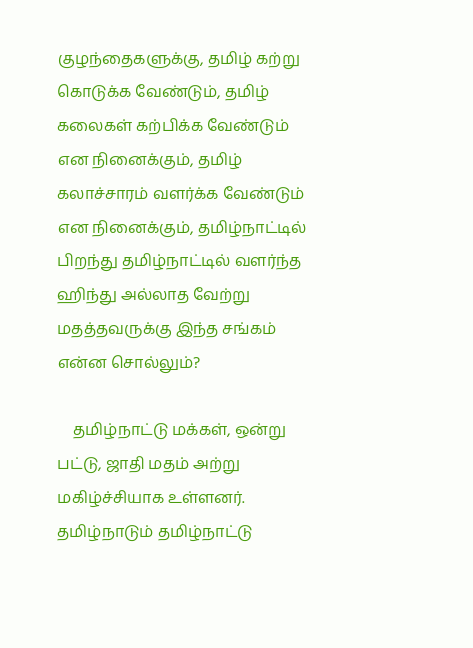குழந்தைகளுக்கு, தமிழ் கற்று கொடுக்க வேண்டும், தமிழ் கலைகள் கற்பிக்க வேண்டும் என நினைக்கும், தமிழ் கலாச்சாரம் வளர்க்க வேண்டும் என நினைக்கும், தமிழ்நாட்டில் பிறந்து தமிழ்நாட்டில் வளர்ந்த ஹிந்து அல்லாத வேற்று மதத்தவருக்கு இந்த சங்கம் என்ன சொல்லும்?

    தமிழ்நாட்டு மக்கள், ஒன்று பட்டு, ஜாதி மதம் அற்று மகிழ்ச்சியாக உள்ளனர். தமிழ்நாடும் தமிழ்நாட்டு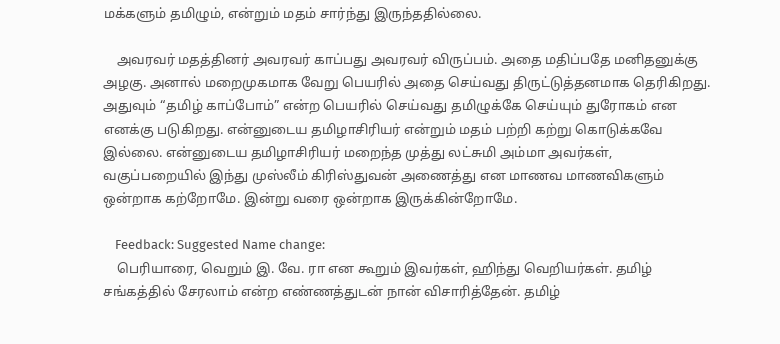மக்களும் தமிழும், என்றும் மதம் சார்ந்து இருந்ததில்லை.

    அவரவர் மதத்தினர் அவரவர் காப்பது அவரவர் விருப்பம். அதை மதிப்பதே மனிதனுக்கு அழகு. அனால் மறைமுகமாக வேறு பெயரில் அதை செய்வது திருட்டுத்தனமாக தெரிகிறது. அதுவும் “தமிழ் காப்போம்” என்ற பெயரில் செய்வது தமிழுக்கே செய்யும் துரோகம் என எனக்கு படுகிறது. என்னுடைய தமிழாசிரியர் என்றும் மதம் பற்றி கற்று கொடுக்கவே இல்லை. என்னுடைய தமிழாசிரியர் மறைந்த முத்து லட்சுமி அம்மா அவர்கள், வகுப்பறையில் இந்து முஸ்லீம் கிரிஸ்துவன் அணைத்து என மாணவ மாணவிகளும் ஒன்றாக கற்றோமே. இன்று வரை ஒன்றாக இருக்கின்றோமே.

    Feedback: Suggested Name change:
    பெரியாரை, வெறும் இ. வே. ரா என கூறும் இவர்கள், ஹிந்து வெறியர்கள். தமிழ் சங்கத்தில் சேரலாம் என்ற எண்ணத்துடன் நான் விசாரித்தேன். தமிழ்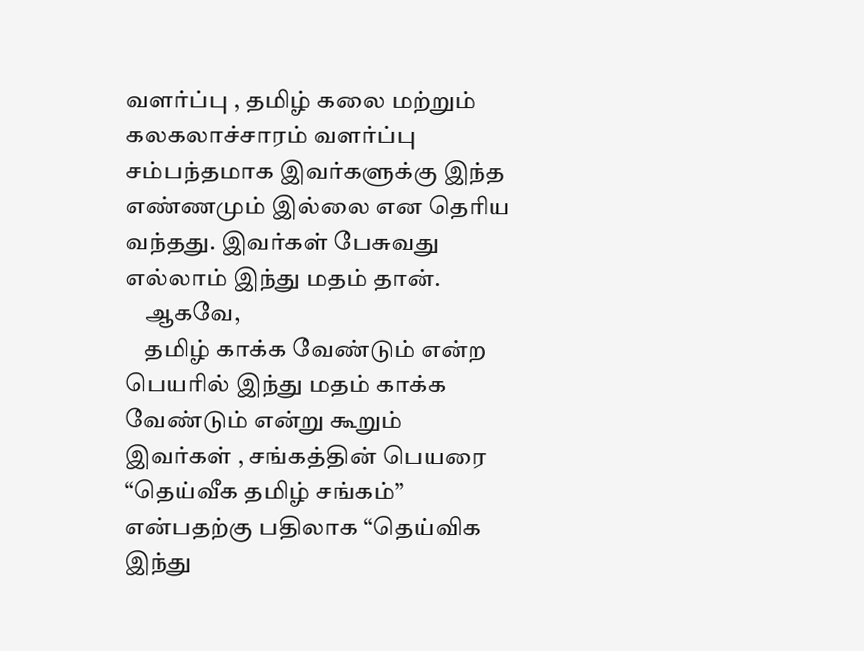வளர்ப்பு , தமிழ் கலை மற்றும் கலகலாச்சாரம் வளர்ப்பு சம்பந்தமாக இவர்களுக்கு இந்த எண்ணமும் இல்லை என தெரிய வந்தது. இவர்கள் பேசுவது எல்லாம் இந்து மதம் தான்.
    ஆகவே,
    தமிழ் காக்க வேண்டும் என்ற பெயரில் இந்து மதம் காக்க வேண்டும் என்று கூறும் இவர்கள் , சங்கத்தின் பெயரை “தெய்வீக தமிழ் சங்கம்” என்பதற்கு பதிலாக “தெய்விக இந்து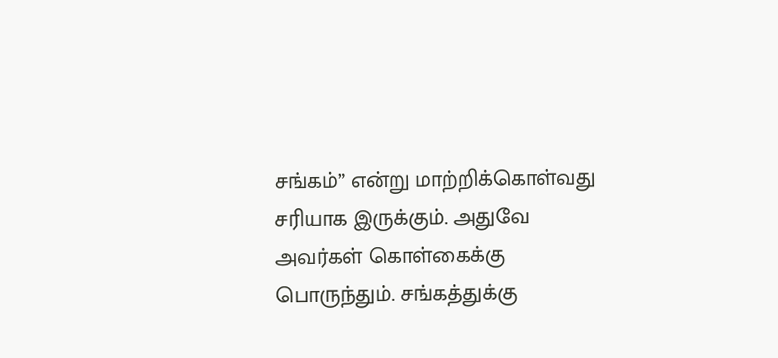சங்கம்” என்று மாற்றிக்கொள்வது சரியாக இருக்கும். அதுவே அவர்கள் கொள்கைக்கு பொருந்தும். சங்கத்துக்கு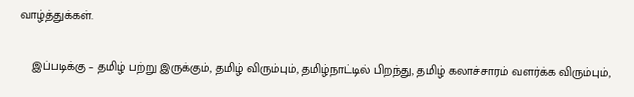வாழ்த்துக்கள்.

    இப்படிக்கு – தமிழ் பற்று இருக்கும், தமிழ் விரும்பும், தமிழ்நாட்டில் பிறந்து, தமிழ் கலாச்சாரம் வளர்க்க விரும்பும்,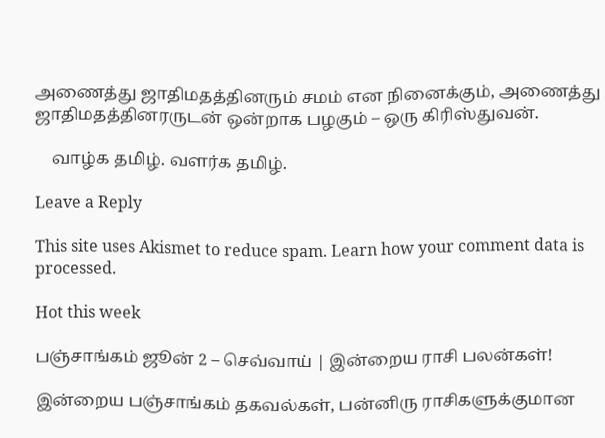அணைத்து ஜாதிமதத்தினரும் சமம் என நினைக்கும், அணைத்து ஜாதிமதத்தினரருடன் ஒன்றாக பழகும் – ஒரு கிரிஸ்துவன்.

    வாழ்க தமிழ். வளர்க தமிழ்.

Leave a Reply

This site uses Akismet to reduce spam. Learn how your comment data is processed.

Hot this week

பஞ்சாங்கம் ஜூன் 2 – செவ்வாய் | இன்றைய ராசி பலன்கள்!

இன்றைய பஞ்சாங்கம் தகவல்கள், பன்னிரு ராசிகளுக்குமான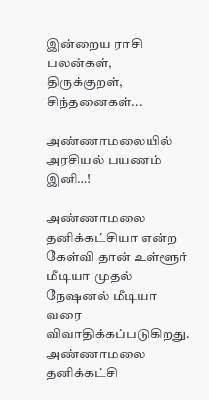இன்றைய ராசி பலன்கள், திருக்குறள், சிந்தனைகள்...

அண்ணாமலையில் அரசியல் பயணம் இனி…!

அண்ணாமலை தனிக்கட்சியா என்ற கேள்வி தான் உள்ளூர் மீடியா முதல் நேஷனல் மீடியா வரை விவாதிக்கப்படுகிறது. அண்ணாமலை தனிக்கட்சி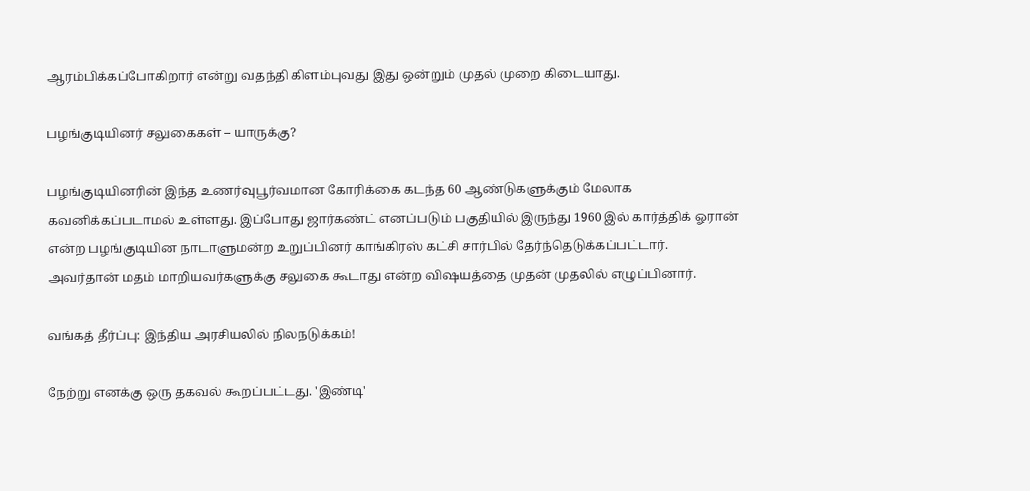ஆரம்பிக்கப்போகிறார் என்று வதந்தி கிளம்புவது இது ஒன்றும் முதல் முறை கிடையாது.

பழங்குடியினர் சலுகைகள் – யாருக்கு?

பழங்குடியினரின் இந்த உணர்வுபூர்வமான கோரிக்கை கடந்த 60 ஆண்டுகளுக்கும் மேலாக கவனிக்கப்படாமல் உள்ளது. இப்போது ஜார்கண்ட் எனப்படும் பகுதியில் இருந்து 1960 இல் கார்த்திக் ஓரான் என்ற பழங்குடியின நாடாளுமன்ற உறுப்பினர் காங்கிரஸ் கட்சி சார்பில் தேர்ந்தெடுக்கப்பட்டார். அவர்தான் மதம் மாறியவர்களுக்கு சலுகை கூடாது என்ற விஷயத்தை முதன் முதலில் எழுப்பினார்.

வங்கத் தீர்ப்பு: இந்திய அரசியலில் நிலநடுக்கம்!

நேற்று எனக்கு ஒரு தகவல் கூறப்பட்டது. 'இண்டி'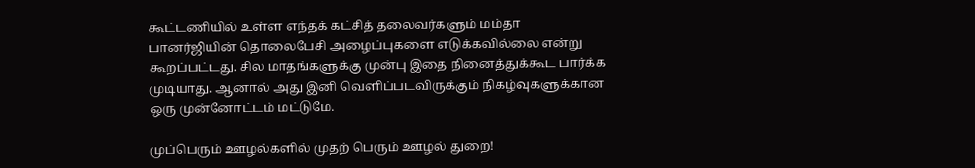கூட்டணியில் உள்ள எந்தக் கட்சித் தலைவர்களும் மம்தா பானர்ஜியின் தொலைபேசி அழைப்புகளை எடுக்கவில்லை என்று கூறப்பட்டது. சில மாதங்களுக்கு முன்பு இதை நினைத்துக்கூட பார்க்க முடியாது. ஆனால் அது இனி வெளிப்படவிருக்கும் நிகழ்வுகளுக்கான ஒரு முன்னோட்டம் மட்டுமே.

முப்பெரும் ஊழல்களில் முதற் பெரும் ஊழல் துறை!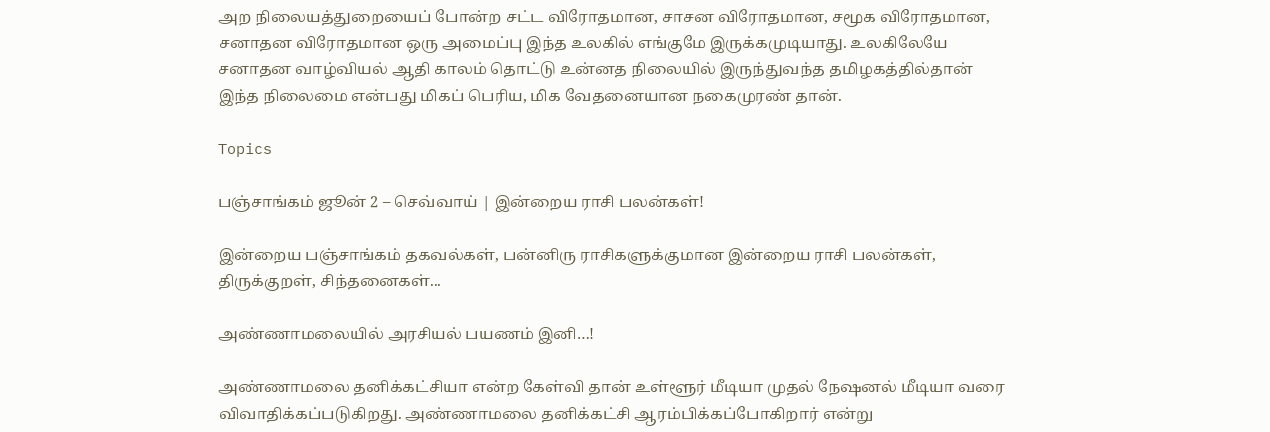அற நிலையத்துறையைப் போன்ற சட்ட விரோதமான, சாசன விரோதமான, சமூக விரோதமான, சனாதன விரோதமான ஒரு அமைப்பு இந்த உலகில் எங்குமே இருக்கமுடியாது. உலகிலேயே சனாதன வாழ்வியல் ஆதி காலம் தொட்டு உன்னத நிலையில் இருந்துவந்த தமிழகத்தில்தான் இந்த நிலைமை என்பது மிகப் பெரிய, மிக வேதனையான நகைமுரண் தான்.

Topics

பஞ்சாங்கம் ஜூன் 2 – செவ்வாய் | இன்றைய ராசி பலன்கள்!

இன்றைய பஞ்சாங்கம் தகவல்கள், பன்னிரு ராசிகளுக்குமான இன்றைய ராசி பலன்கள், திருக்குறள், சிந்தனைகள்...

அண்ணாமலையில் அரசியல் பயணம் இனி…!

அண்ணாமலை தனிக்கட்சியா என்ற கேள்வி தான் உள்ளூர் மீடியா முதல் நேஷனல் மீடியா வரை விவாதிக்கப்படுகிறது. அண்ணாமலை தனிக்கட்சி ஆரம்பிக்கப்போகிறார் என்று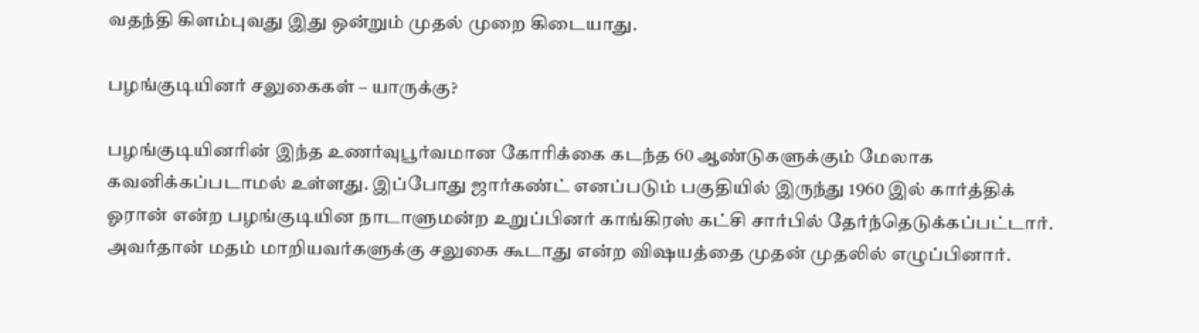வதந்தி கிளம்புவது இது ஒன்றும் முதல் முறை கிடையாது.

பழங்குடியினர் சலுகைகள் – யாருக்கு?

பழங்குடியினரின் இந்த உணர்வுபூர்வமான கோரிக்கை கடந்த 60 ஆண்டுகளுக்கும் மேலாக கவனிக்கப்படாமல் உள்ளது. இப்போது ஜார்கண்ட் எனப்படும் பகுதியில் இருந்து 1960 இல் கார்த்திக் ஓரான் என்ற பழங்குடியின நாடாளுமன்ற உறுப்பினர் காங்கிரஸ் கட்சி சார்பில் தேர்ந்தெடுக்கப்பட்டார். அவர்தான் மதம் மாறியவர்களுக்கு சலுகை கூடாது என்ற விஷயத்தை முதன் முதலில் எழுப்பினார்.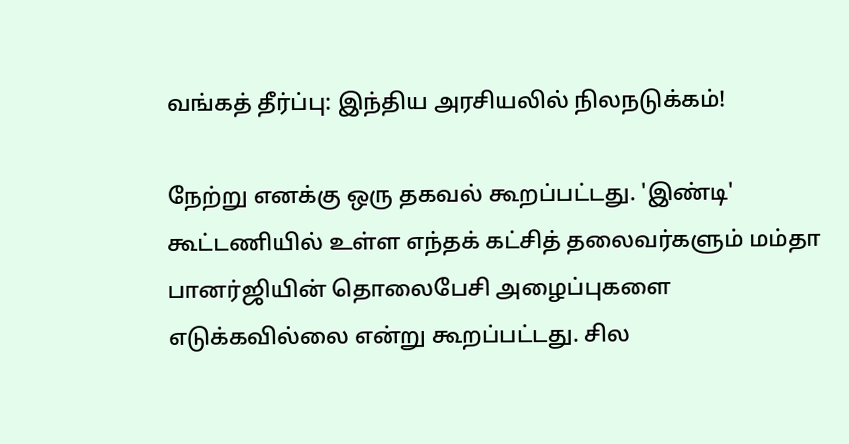வங்கத் தீர்ப்பு: இந்திய அரசியலில் நிலநடுக்கம்!

நேற்று எனக்கு ஒரு தகவல் கூறப்பட்டது. 'இண்டி' கூட்டணியில் உள்ள எந்தக் கட்சித் தலைவர்களும் மம்தா பானர்ஜியின் தொலைபேசி அழைப்புகளை எடுக்கவில்லை என்று கூறப்பட்டது. சில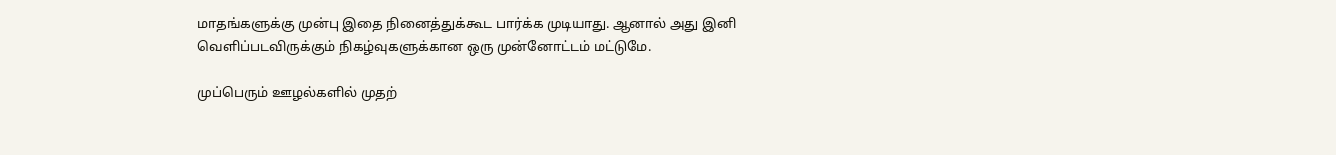மாதங்களுக்கு முன்பு இதை நினைத்துக்கூட பார்க்க முடியாது. ஆனால் அது இனி வெளிப்படவிருக்கும் நிகழ்வுகளுக்கான ஒரு முன்னோட்டம் மட்டுமே.

முப்பெரும் ஊழல்களில் முதற்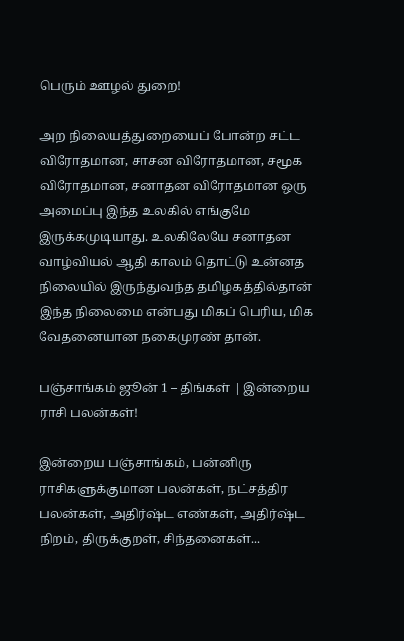பெரும் ஊழல் துறை!

அற நிலையத்துறையைப் போன்ற சட்ட விரோதமான, சாசன விரோதமான, சமூக விரோதமான, சனாதன விரோதமான ஒரு அமைப்பு இந்த உலகில் எங்குமே இருக்கமுடியாது. உலகிலேயே சனாதன வாழ்வியல் ஆதி காலம் தொட்டு உன்னத நிலையில் இருந்துவந்த தமிழகத்தில்தான் இந்த நிலைமை என்பது மிகப் பெரிய, மிக வேதனையான நகைமுரண் தான்.

பஞ்சாங்கம் ஜூன் 1 – திங்கள் | இன்றைய ராசி பலன்கள்!

இன்றைய பஞ்சாங்கம், பன்னிரு ராசிகளுக்குமான பலன்கள், நட்சத்திர பலன்கள், அதிர்ஷ்ட எண்கள், அதிர்ஷ்ட நிறம், திருக்குறள், சிந்தனைகள்...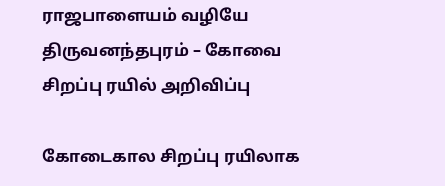ராஜபாளையம் வழியே திருவனந்தபுரம் – கோவை சிறப்பு ரயில் அறிவிப்பு

கோடைகால சிறப்பு ரயிலாக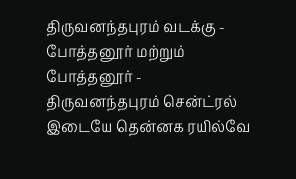திருவனந்தபுரம் வடக்கு - போத்தனூர் மற்றும் போத்தனூர் - திருவனந்தபுரம் சென்ட்ரல் இடையே தென்னக ரயில்வே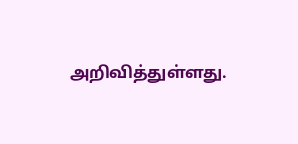அறிவித்துள்ளது.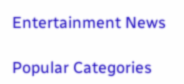Entertainment News

Popular Categories